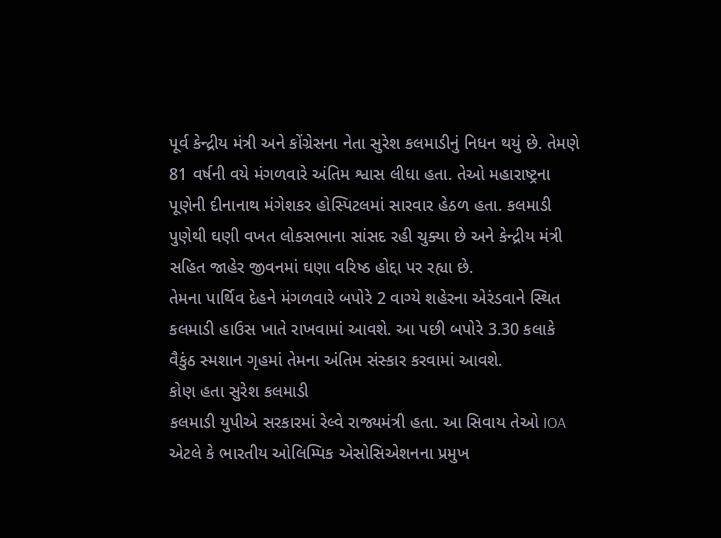પૂર્વ કેન્દ્રીય મંત્રી અને કોંગ્રેસના નેતા સુરેશ કલમાડીનું નિધન થયું છે. તેમણે 81 વર્ષની વયે મંગળવારે અંતિમ શ્વાસ લીધા હતા. તેઓ મહારાષ્ટ્રના પૂણેની દીનાનાથ મંગેશકર હોસ્પિટલમાં સારવાર હેઠળ હતા. કલમાડી પુણેથી ઘણી વખત લોકસભાના સાંસદ રહી ચુક્યા છે અને કેન્દ્રીય મંત્રી સહિત જાહેર જીવનમાં ઘણા વરિષ્ઠ હોદ્દા પર રહ્યા છે.
તેમના પાર્થિવ દેહને મંગળવારે બપોરે 2 વાગ્યે શહેરના એરંડવાને સ્થિત કલમાડી હાઉસ ખાતે રાખવામાં આવશે. આ પછી બપોરે 3.30 કલાકે વૈકુંઠ સ્મશાન ગૃહમાં તેમના અંતિમ સંસ્કાર કરવામાં આવશે.
કોણ હતા સુરેશ કલમાડી
કલમાડી યુપીએ સરકારમાં રેલ્વે રાજ્યમંત્રી હતા. આ સિવાય તેઓ IOA એટલે કે ભારતીય ઓલિમ્પિક એસોસિએશનના પ્રમુખ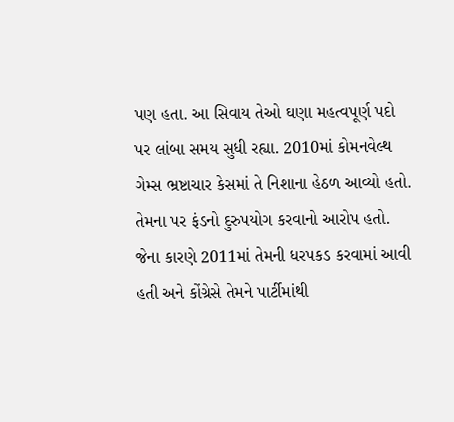પણ હતા. આ સિવાય તેઓ ઘણા મહત્વપૂર્ણ પદો પર લાંબા સમય સુધી રહ્યા. 2010માં કોમનવેલ્થ ગેમ્સ ભ્રષ્ટાચાર કેસમાં તે નિશાના હેઠળ આવ્યો હતો. તેમના પર ફંડનો દુરુપયોગ કરવાનો આરોપ હતો. જેના કારણે 2011માં તેમની ધરપકડ કરવામાં આવી હતી અને કોંગ્રેસે તેમને પાર્ટીમાંથી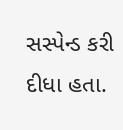સસ્પેન્ડ કરી દીધા હતા.